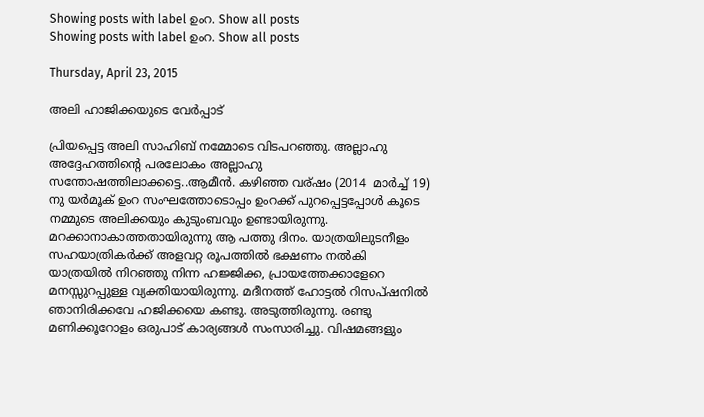Showing posts with label ഉംറ. Show all posts
Showing posts with label ഉംറ. Show all posts

Thursday, April 23, 2015

അലി ഹാജിക്കയുടെ വേര്‍പ്പാട്

പ്രിയപ്പെട്ട അലി സാഹിബ് നമ്മോടെ വിടപറഞ്ഞു. അല്ലാഹു അദ്ദേഹത്തിന്‍റെ പരലോകം അല്ലാഹു സന്തോഷത്തിലാക്കട്ടെ..ആമീന്‍. കഴിഞ്ഞ വര്ഷം (2014  മാര്‍ച്ച് 19) നു യര്‍മൂക് ഉംറ സംഘത്തോടൊപ്പം ഉംറക്ക് പുറപ്പെട്ടപ്പോള്‍ കൂടെ നമ്മുടെ അലിക്കയും കുടുംബവും ഉണ്ടായിരുന്നു. മറക്കാനാകാത്തതായിരുന്നു ആ പത്തു ദിനം. യാത്രയിലുടനീളം സഹയാത്രികര്‍ക്ക് അളവറ്റ രൂപത്തില്‍ ഭക്ഷണം നല്‍കി  യാത്രയില്‍ നിറഞ്ഞു നിന്ന ഹജ്ജിക്ക, പ്രായത്തേക്കാളേറെ മനസ്സുറപ്പുള്ള വ്യക്തിയായിരുന്നു. മദീനത്ത് ഹോട്ടല്‍ റിസപ്ഷനില്‍ ഞാനിരിക്കവേ ഹജിക്കയെ കണ്ടു. അടുത്തിരുന്നു. രണ്ടു മണിക്കൂറോളം ഒരുപാട് കാര്യങ്ങള്‍ സംസാരിച്ചു. വിഷമങ്ങളും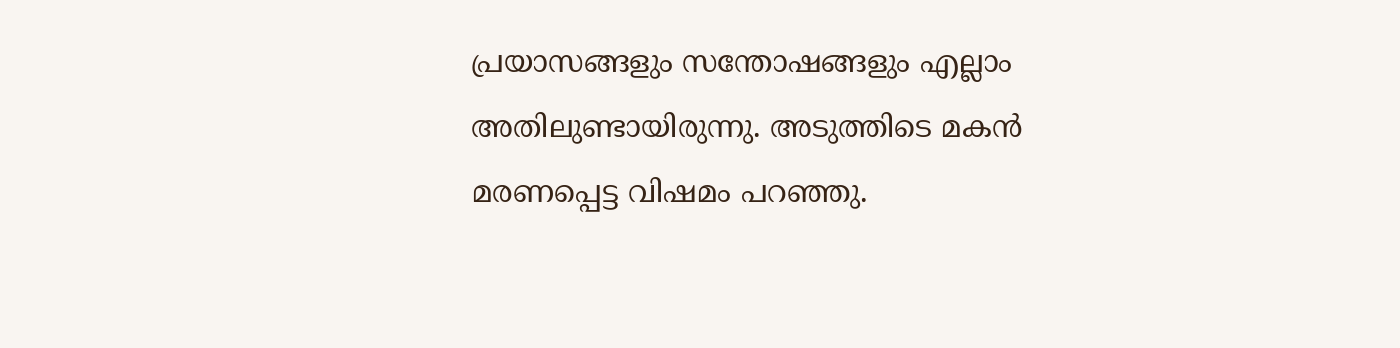പ്രയാസങ്ങളും സന്തോഷങ്ങളും എല്ലാം അതിലുണ്ടായിരുന്നു. അടുത്തിടെ മകന്‍ മരണപ്പെട്ട വിഷമം പറഞ്ഞു.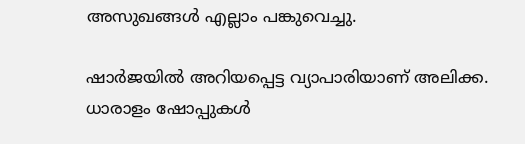അസുഖങ്ങള്‍ എല്ലാം പങ്കുവെച്ചു.

ഷാര്‍ജയില്‍ അറിയപ്പെട്ട വ്യാപാരിയാണ് അലിക്ക. ധാരാളം ഷോപ്പുകള്‍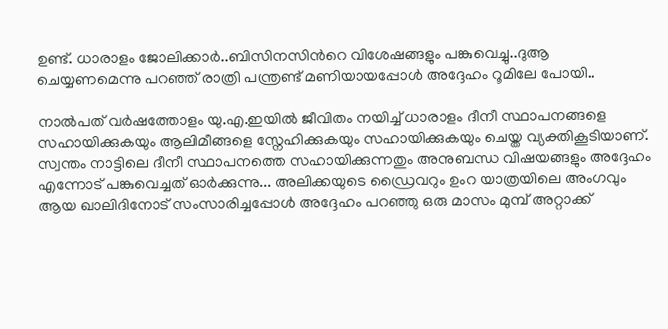ഉണ്ട്. ധാരാളം ജോലിക്കാര്‍..ബിസിനസിന്‍റെ വിശേഷങ്ങളും പങ്കുവെച്ചു..ദുആ ചെയ്യണമെന്നു പറഞ്ഞ് രാത്രി പന്ത്രണ്ട് മണിയായപ്പോള്‍ അദ്ദേഹം റൂമിലേ പോയി..

നാല്‍പത് വര്‍ഷത്തോളം യു.എ.ഇയില്‍ ജീവിതം നയിച്ച്‌ ധാരാളം ദീനീ സ്ഥാപനങ്ങളെ സഹായിക്കുകയും ആലിമീങ്ങളെ സ്നേഹിക്കുകയും സഹായിക്കുകയും ചെയ്ത വ്യക്തികൂടിയാണ്. സ്വന്തം നാട്ടിലെ ദീനീ സ്ഥാപനത്തെ സഹായിക്കുന്നതും അനുബന്ധ വിഷയങ്ങളും അദ്ദേഹം എന്നോട് പങ്കുവെച്ചത് ഓര്‍ക്കുന്നു... അലിക്കയുടെ ഡ്രൈവറും ഉംറ യാത്രയിലെ അംഗവും ആയ ഖാലിദിനോട് സംസാരിച്ചപ്പോള്‍ അദ്ദേഹം പറഞ്ഞു ഒരു മാസം മുമ്പ് അറ്റാക്ക്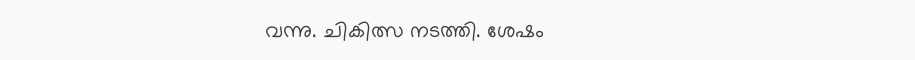വന്നു. ചികിത്സ നടത്തി. ശേഷം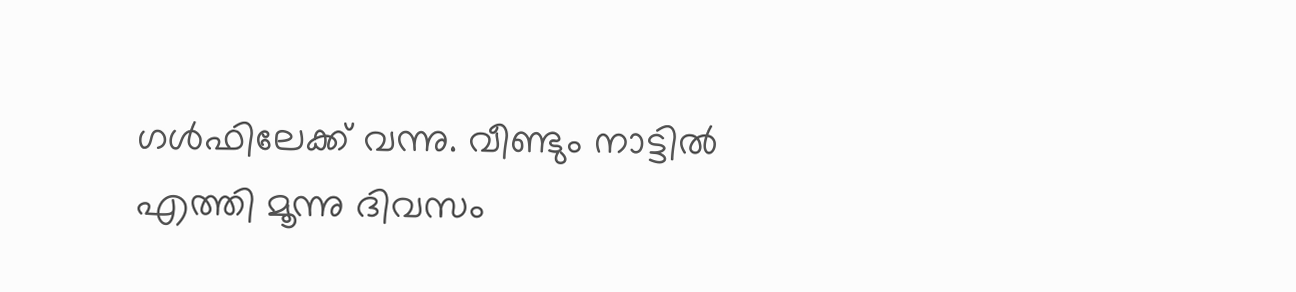ഗള്‍ഫിലേക്ക് വന്നു. വീണ്ടും നാട്ടില്‍ എത്തി മൂന്നു ദിവസം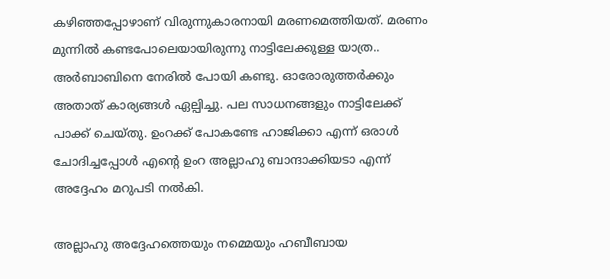കഴിഞ്ഞപ്പോഴാണ് വിരുന്നുകാരനായി മരണമെത്തിയത്. മരണം മുന്നില്‍ കണ്ടപോലെയായിരുന്നു നാട്ടിലേക്കുള്ള യാത്ര.. അര്‍ബാബിനെ നേരില്‍ പോയി കണ്ടു. ഓരോരുത്തര്‍ക്കും അതാത് കാര്യങ്ങള്‍ ഏല്പിച്ചു. പല സാധനങ്ങളും നാട്ടിലേക്ക് പാക്ക് ചെയ്തു. ഉംറക്ക് പോകണ്ടേ ഹാജിക്കാ എന്ന് ഒരാള്‍ ചോദിച്ചപ്പോള്‍ എന്‍റെ ഉംറ അല്ലാഹു ബാന്ദാക്കിയടാ എന്ന് അദ്ദേഹം മറുപടി നല്‍കി.

അല്ലാഹു അദ്ദേഹത്തെയും നമ്മെയും ഹബീബായ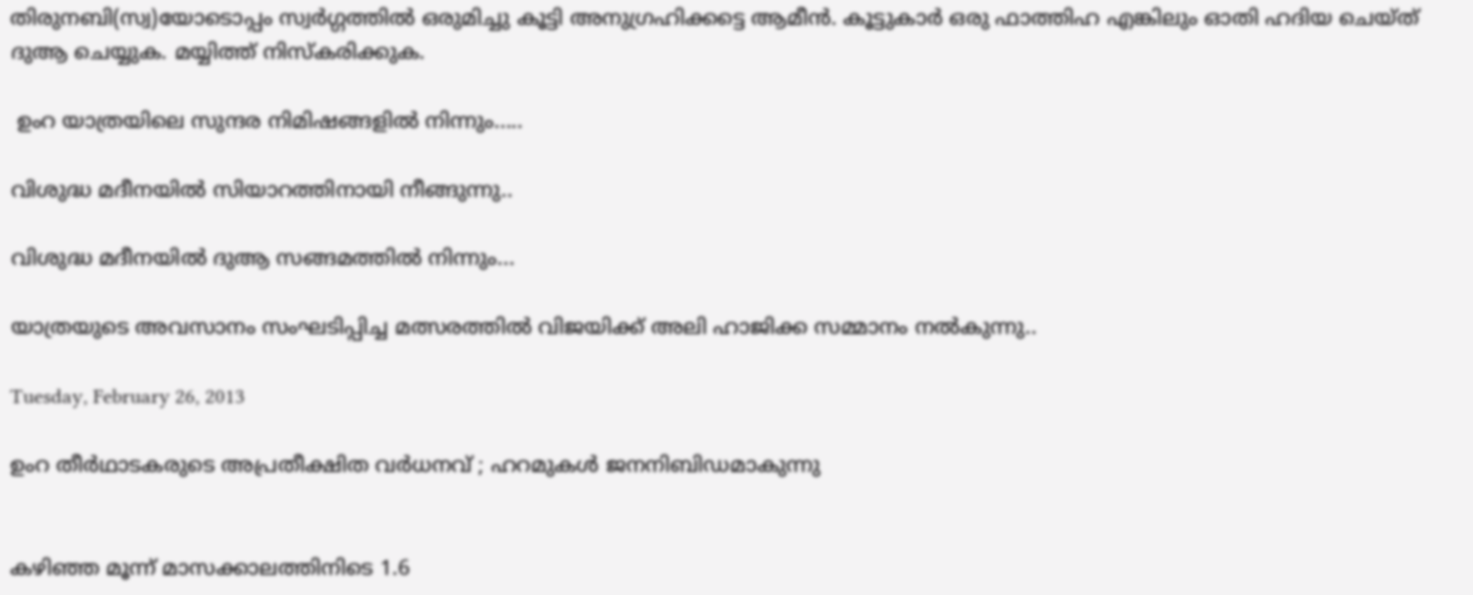തിരുനബി(സ്വ)യോടൊപ്പം സ്വര്‍ഗ്ഗത്തില്‍ ഒരുമിച്ചു കൂട്ടി അനുഗ്രഹിക്കട്ടെ ആമീന്‍. കൂട്ടുകാര്‍ ഒരു ഫാത്തിഹ എങ്കിലും ഓതി ഹദിയ ചെയ്ത് ദുആ ചെയ്യുക. മയ്യിത്ത് നിസ്കരിക്കുക.

 ഉംറ യാത്രയിലെ സുന്ദര നിമിഷങ്ങളില്‍ നിന്നും.....

വിശുദ്ധ മദീനയില്‍ സിയാറത്തിനായി നീങ്ങുന്നു..

വിശുദ്ധ മദീനയില്‍ ദുആ സങ്ങമത്തില്‍ നിന്നും...

യാത്രയുടെ അവസാനം സംഘടിപ്പിച്ച മത്സരത്തില്‍ വിജയിക്ക് അലി ഹാജിക്ക സമ്മാനം നല്‍കുന്നു..

Tuesday, February 26, 2013

ഉംറ തീര്‍ഥാടകരുടെ അപ്രതീക്ഷിത വര്‍ധനവ് ; ഹറമുകള്‍ ജനനിബിഡമാകുന്നു


കഴിഞ്ഞ മൂന്ന്‍ മാസക്കാലത്തിനിടെ 1.6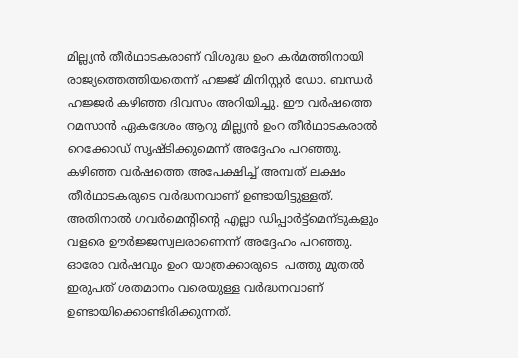മില്ല്യന്‍ തീര്‍ഥാടകരാണ് വിശുദ്ധ ഉംറ കര്‍മത്തിനായി രാജ്യത്തെത്തിയതെന്ന് ഹജ്ജ് മിനിസ്റ്റര്‍ ഡോ. ബന്ധര്‍ ഹജ്ജര്‍ കഴിഞ്ഞ ദിവസം അറിയിച്ചു. ഈ വര്‍ഷത്തെ റമസാന്‍ ഏകദേശം ആറു മില്ല്യന്‍ ഉംറ തീര്‍ഥാടകരാല്‍ റെക്കോഡ് സൃഷ്ടിക്കുമെന്ന് അദ്ദേഹം പറഞ്ഞു. കഴിഞ്ഞ വര്‍ഷത്തെ അപേക്ഷിച്ച് അമ്പത് ലക്ഷം തീര്‍ഥാടകരുടെ വര്‍ദ്ധനവാണ് ഉണ്ടായിട്ടുള്ളത്. അതിനാല്‍ ഗവര്‍മെന്റിന്റെ എല്ലാ ഡിപ്പാര്‍ട്ട്മെന്ടുകളും വളരെ ഊര്‍ജ്ജസ്വലരാണെന്ന് അദ്ദേഹം പറഞ്ഞു. ഓരോ വര്‍ഷവും ഉംറ യാത്രക്കാരുടെ  പത്തു മുതല്‍ ഇരുപത് ശതമാനം വരെയുള്ള വര്‍ദ്ധനവാണ് ഉണ്ടായിക്കൊണ്ടിരിക്കുന്നത്.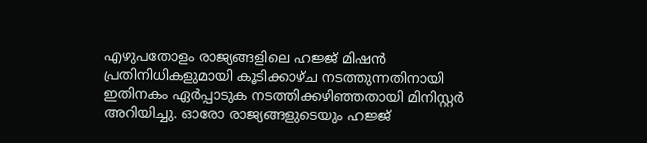എഴുപതോളം രാജ്യങ്ങളിലെ ഹജ്ജ് മിഷന്‍ പ്രതിനിധികളുമായി കൂടിക്കാഴ്ച നടത്തുന്നതിനായി ഇതിനകം ഏര്‍പ്പാടുക നടത്തിക്കഴിഞ്ഞതായി മിനിസ്റ്റര്‍ അറിയിച്ചു. ഓരോ രാജ്യങ്ങളുടെയും ഹജ്ജ്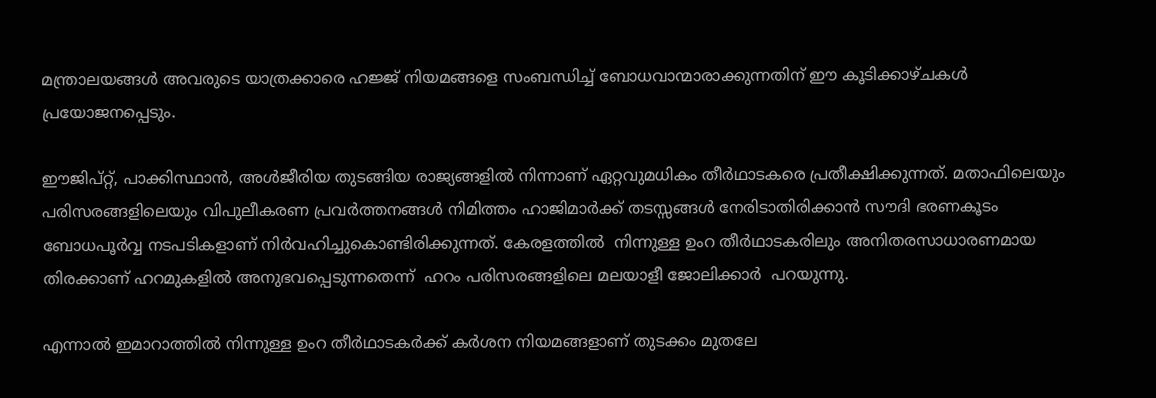മന്ത്രാലയങ്ങള്‍ അവരുടെ യാത്രക്കാരെ ഹജ്ജ് നിയമങ്ങളെ സംബന്ധിച്ച് ബോധവാന്മാരാക്കുന്നതിന് ഈ കൂടിക്കാഴ്ചകള്‍ പ്രയോജനപ്പെടും.

ഈജിപ്റ്റ്‌, പാക്കിസ്ഥാന്‍, അള്‍ജീരിയ തുടങ്ങിയ രാജ്യങ്ങളില്‍ നിന്നാണ് ഏറ്റവുമധികം തീര്‍ഥാടകരെ പ്രതീക്ഷിക്കുന്നത്. മതാഫിലെയും പരിസരങ്ങളിലെയും വിപുലീകരണ പ്രവര്‍ത്തനങ്ങള്‍ നിമിത്തം ഹാജിമാര്‍ക്ക് തടസ്സങ്ങള്‍ നേരിടാതിരിക്കാന്‍ സൗദി ഭരണകൂടം ബോധപൂര്‍വ്വ നടപടികളാണ് നിര്‍വഹിച്ചുകൊണ്ടിരിക്കുന്നത്. കേരളത്തില്‍  നിന്നുള്ള ഉംറ തീര്‍ഥാടകരിലും അനിതരസാധാരണമായ തിരക്കാണ് ഹറമുകളില്‍ അനുഭവപ്പെടുന്നതെന്ന്  ഹറം പരിസരങ്ങളിലെ മലയാളീ ജോലിക്കാര്‍  പറയുന്നു.

എന്നാല്‍ ഇമാറാത്തില്‍ നിന്നുള്ള ഉംറ തീര്‍ഥാടകര്‍ക്ക് കര്‍ശന നിയമങ്ങളാണ് തുടക്കം മുതലേ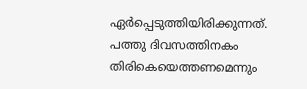ഏര്‍പ്പെടുത്തിയിരിക്കുന്നത്. പത്തു ദിവസത്തിനകം തിരികെയെത്തണമെന്നും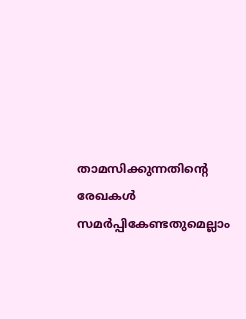താമസിക്കുന്നതിന്റെ രേഖകള്‍ സമര്‍പ്പികേണ്ടതുമെല്ലാം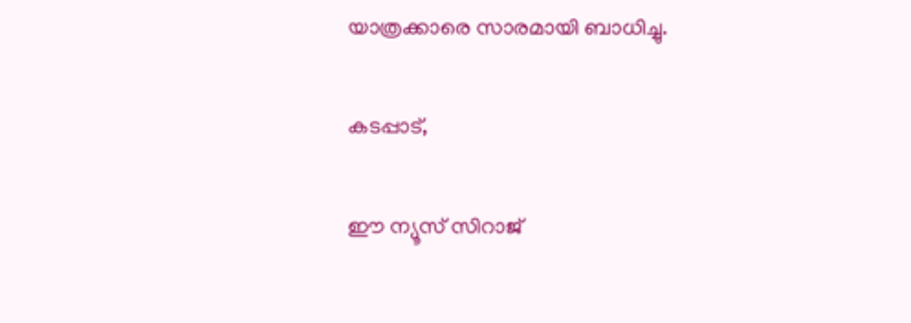യാത്രക്കാരെ സാരമായി ബാധിച്ചു.

കടപ്പാട്,

ഈ ന്യൂസ്‌ സിറാജ്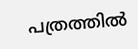പത്രത്തില്‍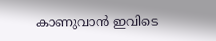കാണുവാന്‍ ഇവിടെ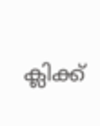ക്ലിക്ക്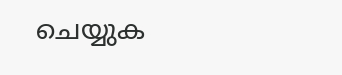ചെയ്യുക